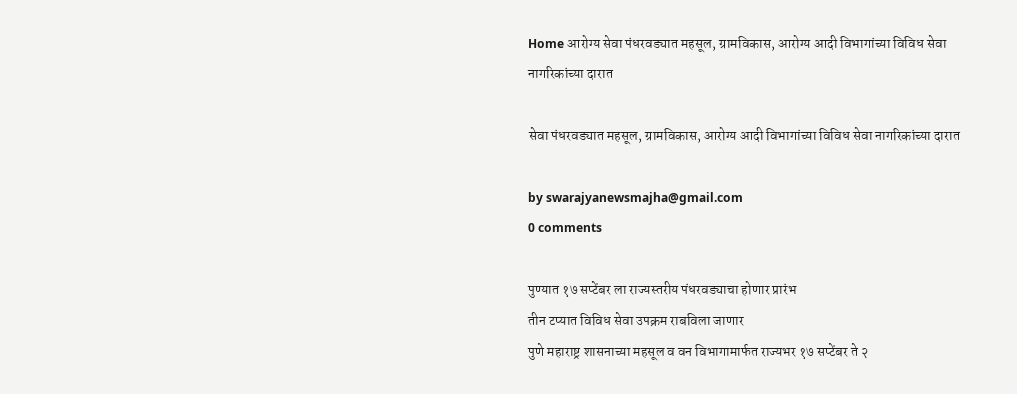Home आरोग्य सेवा पंधरवड्यात महसूल, ग्रामविकास, आरोग्य आदी विभागांच्या विविध सेवा नागरिकांच्या दारात

सेवा पंधरवड्यात महसूल, ग्रामविकास, आरोग्य आदी विभागांच्या विविध सेवा नागरिकांच्या दारात

by swarajyanewsmajha@gmail.com
0 comments

पुण्यात १७ सप्टेंबर ला राज्यस्तरीय पंधरवड्याचा होणार प्रारंभ
तीन टप्यात विविध सेवा उपक्रम राबविला जाणार
पुणे महाराष्ट्र शासनाच्या महसूल व वन विभागामार्फत राज्यभर १७ सप्टेंबर ते २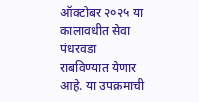ऑक्टोबर २०२५ या कालावधीत सेवा पंधरवडा राबविण्यात येणार आहे. या उपक्रमाची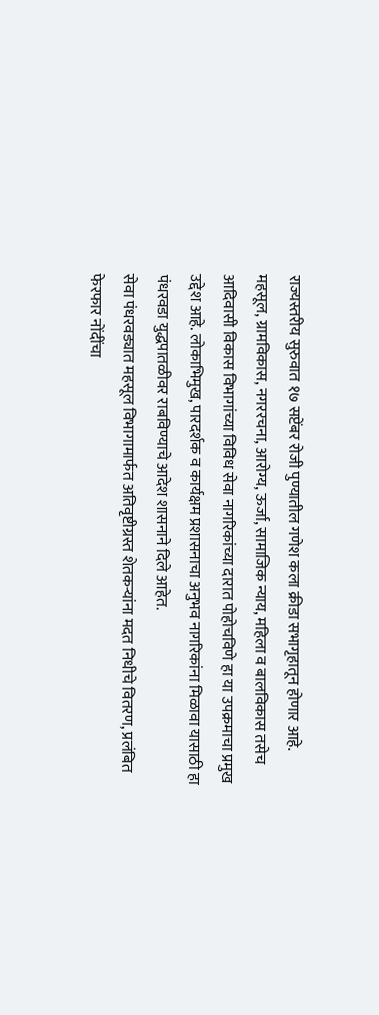राज्यस्तरीय सुरुवात १७ सप्टेंबर रोजी पुण्यातील गणेश कला क्रीडा सभागृहातून होणार आहे. महसूल, ग्रामविकास, नगररचना, आरोग्य, ऊर्जा, सामाजिक न्याय, महिला व बालविकास तसेच आदिवासी विकास विभागांच्या विविध सेवा नागरिकांच्या दारात पोहोचविणे हा या उपक्रमाचा प्रमुख उद्देश आहे. लोकाभिमुख, पारदर्शक व कार्यक्षम प्रशासनाचा अनुभव नागरिकांना मिळावा यासाठी हा पंधरवडा युद्धपातळीवर राबविण्याचे आदेश शासनाने दिले आहेत.
सेवा पंधरवड्यात महसूल विभागामार्फत अतिवृष्टीग्रस्त शेतकऱ्यांना मदत निधीचे वितरण, प्रलंबित फेरफार नोंदींचा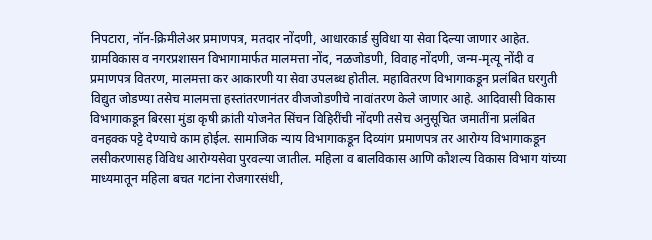निपटारा, नॉन-क्रिमीलेअर प्रमाणपत्र, मतदार नोंदणी, आधारकार्ड सुविधा या सेवा दिल्या जाणार आहेत. ग्रामविकास व नगरप्रशासन विभागामार्फत मालमत्ता नोंद, नळजोडणी, विवाह नोंदणी, जन्म-मृत्यू नोंदी व प्रमाणपत्र वितरण, मालमत्ता कर आकारणी या सेवा उपलब्ध होतील. महावितरण विभागाकडून प्रलंबित घरगुती विद्युत जोडण्या तसेच मालमत्ता हस्तांतरणानंतर वीजजोडणीचे नावांतरण केले जाणार आहे. आदिवासी विकास विभागाकडून बिरसा मुंडा कृषी क्रांती योजनेत सिंचन विहिरींची नोंदणी तसेच अनुसूचित जमातींना प्रलंबित वनहक्क पट्टे देण्याचे काम होईल. सामाजिक न्याय विभागाकडून दिव्यांग प्रमाणपत्र तर आरोग्य विभागाकडून लसीकरणासह विविध आरोग्यसेवा पुरवल्या जातील. महिला व बालविकास आणि कौशल्य विकास विभाग यांच्या माध्यमातून महिला बचत गटांना रोजगारसंधी,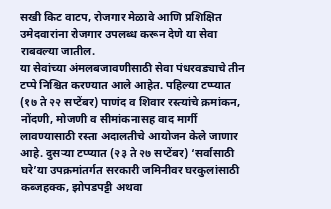सखी किट वाटप, रोजगार मेळावे आणि प्रशिक्षित उमेदवारांना रोजगार उपलब्ध करून देणे या सेवा राबवल्या जातील.
या सेवांच्या अंमलबजावणीसाठी सेवा पंधरवड्याचे तीन टप्पे निश्चित करण्यात आले आहेत. पहिल्या टप्प्यात (१७ ते २२ सप्टेंबर) पाणंद व शिवार रस्त्यांचे क्रमांकन, नोंदणी, मोजणी व सीमांकनासह वाद मार्गी लावण्यासाठी रस्ता अदालतीचे आयोजन केले जाणार आहे. दुसऱ्या टप्प्यात (२३ ते २७ सप्टेंबर) ‘सर्वासाठी घरे’या उपक्रमांतर्गत सरकारी जमिनीवर घरकुलांसाठी कब्जहक्क, झोपडपट्टी अथवा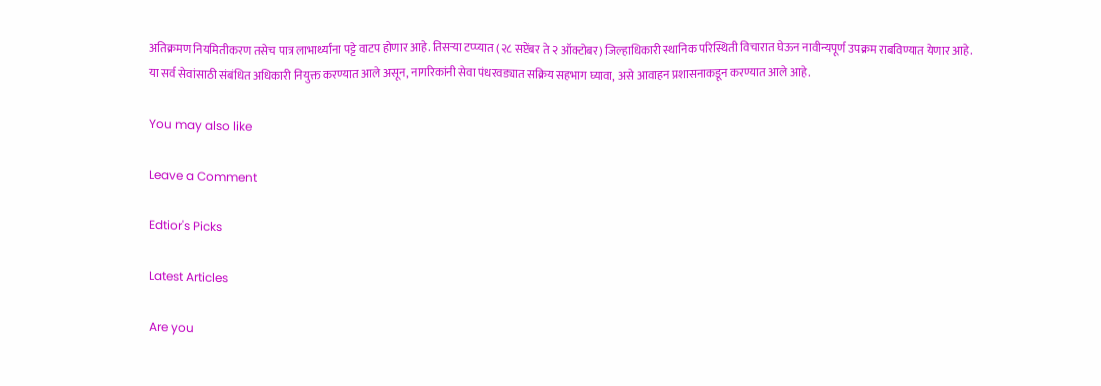अतिक्रमण नियमितीकरण तसेच पात्र लाभार्थ्यांना पट्टे वाटप होणार आहे. तिसऱ्या टप्प्यात (२८ सप्टेंबर ते २ ऑक्टोबर) जिल्हाधिकारी स्थानिक परिस्थिती विचारात घेऊन नावीन्यपूर्ण उपक्रम राबविण्यात येणार आहे.
या सर्व सेवांसाठी संबंधित अधिकारी नियुक्त करण्यात आले असून, नागरिकांनी सेवा पंधरवड्यात सक्रिय सहभाग घ्यावा, असे आवाहन प्रशासनाकडून करण्यात आले आहे.

You may also like

Leave a Comment

Edtior's Picks

Latest Articles

Are you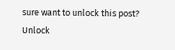sure want to unlock this post?
Unlock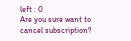left : 0
Are you sure want to cancel subscription?